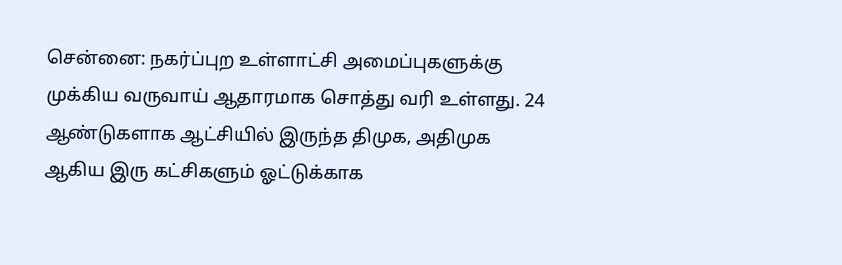சென்னை: நகர்ப்புற உள்ளாட்சி அமைப்புகளுக்கு முக்கிய வருவாய் ஆதாரமாக சொத்து வரி உள்ளது. 24 ஆண்டுகளாக ஆட்சியில் இருந்த திமுக, அதிமுக ஆகிய இரு கட்சிகளும் ஓட்டுக்காக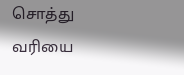சொத்து வரியை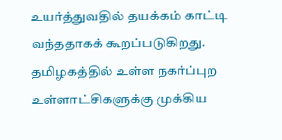உயர்த்துவதில் தயக்கம் காட்டி வந்ததாகக் கூறப்படுகிறது.
தமிழகத்தில் உள்ள நகர்ப்புற உள்ளாட்சிகளுக்கு முக்கிய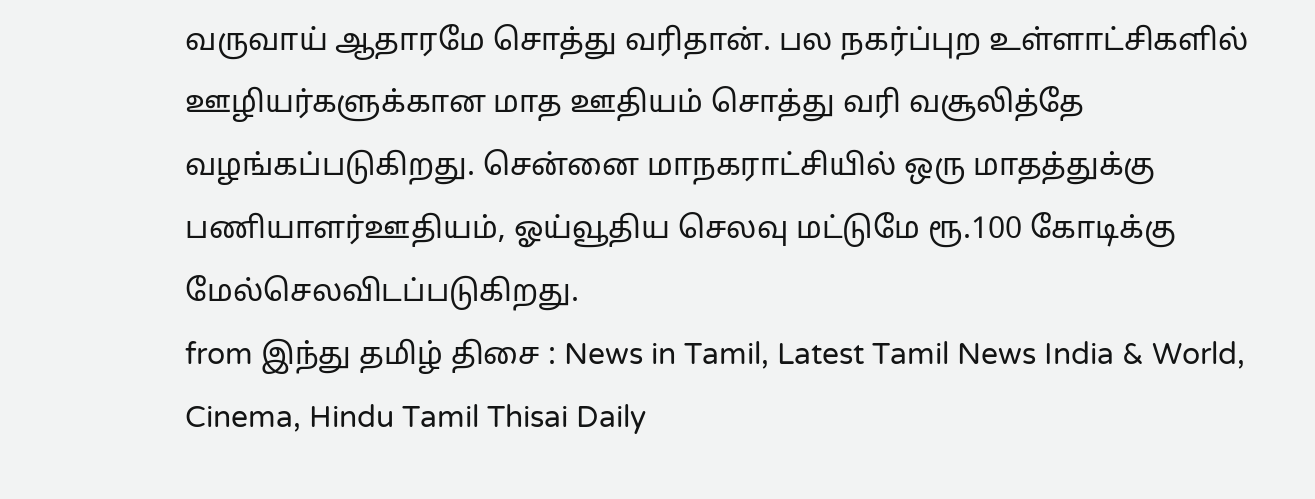வருவாய் ஆதாரமே சொத்து வரிதான். பல நகர்ப்புற உள்ளாட்சிகளில் ஊழியர்களுக்கான மாத ஊதியம் சொத்து வரி வசூலித்தே வழங்கப்படுகிறது. சென்னை மாநகராட்சியில் ஒரு மாதத்துக்கு பணியாளர்ஊதியம், ஓய்வூதிய செலவு மட்டுமே ரூ.100 கோடிக்கு மேல்செலவிடப்படுகிறது.
from இந்து தமிழ் திசை : News in Tamil, Latest Tamil News India & World, Cinema, Hindu Tamil Thisai Daily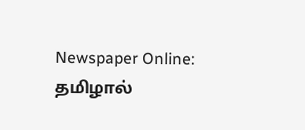Newspaper Online: தமிழால்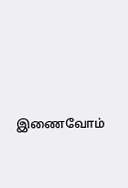இணைவோம்